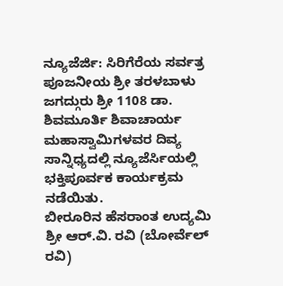ನ್ಯೂಜೆರ್ಜಿ: ಸಿರಿಗೆರೆಯ ಸರ್ವತ್ರ ಪೂಜನೀಯ ಶ್ರೀ ತರಳಬಾಳು ಜಗದ್ಗುರು ಶ್ರೀ 1108 ಡಾ. ಶಿವಮೂರ್ತಿ ಶಿವಾಚಾರ್ಯ ಮಹಾಸ್ವಾಮಿಗಳವರ ದಿವ್ಯ ಸಾನ್ನಿಧ್ಯದಲ್ಲಿ ನ್ಯೂಜೆರ್ಸಿಯಲ್ಲಿ ಭಕ್ತಿಪೂರ್ವಕ ಕಾರ್ಯಕ್ರಮ ನಡೆಯಿತು.
ಬೀರೂರಿನ ಹೆಸರಾಂತ ಉದ್ಯಮಿ ಶ್ರೀ ಆರ್.ವಿ. ರವಿ (ಬೋರ್ವೆಲ್ ರವಿ)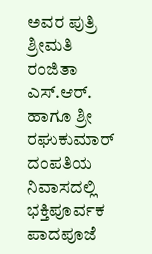ಅವರ ಪುತ್ರಿ ಶ್ರೀಮತಿ ರಂಜಿತಾ ಎಸ್.ಆರ್. ಹಾಗೂ ಶ್ರೀ ರಘುಕುಮಾರ್ ದಂಪತಿಯ ನಿವಾಸದಲ್ಲಿ ಭಕ್ತಿಪೂರ್ವಕ ಪಾದಪೂಜೆ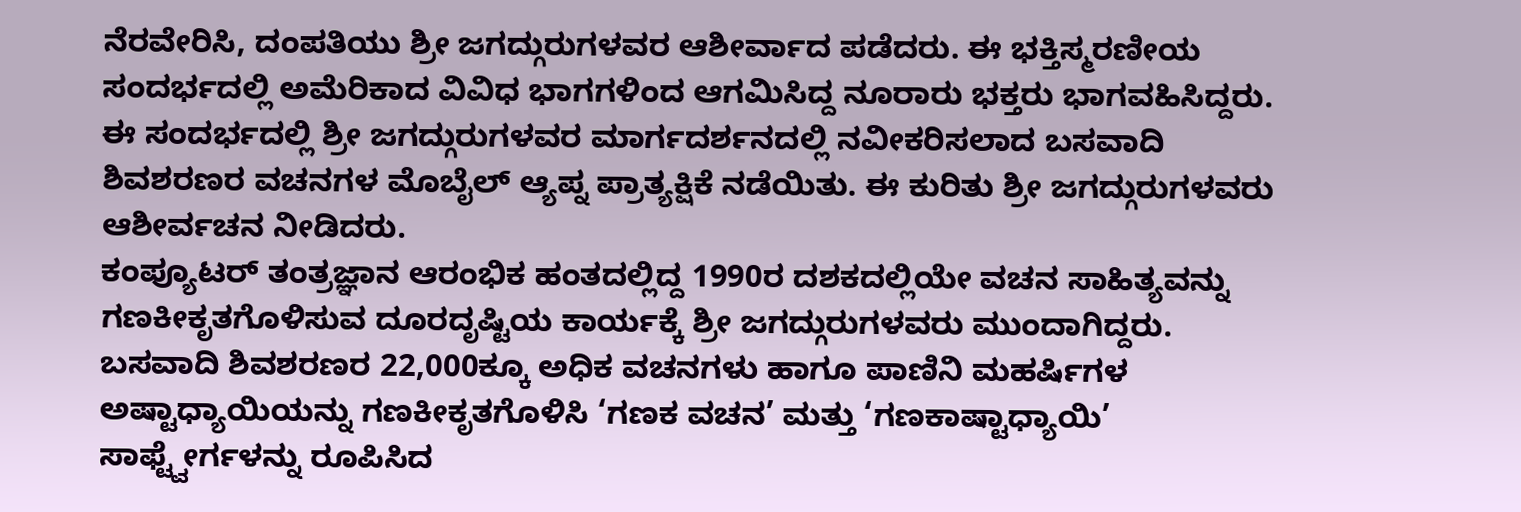ನೆರವೇರಿಸಿ, ದಂಪತಿಯು ಶ್ರೀ ಜಗದ್ಗುರುಗಳವರ ಆಶೀರ್ವಾದ ಪಡೆದರು. ಈ ಭಕ್ತಿಸ್ಮರಣೀಯ ಸಂದರ್ಭದಲ್ಲಿ ಅಮೆರಿಕಾದ ವಿವಿಧ ಭಾಗಗಳಿಂದ ಆಗಮಿಸಿದ್ದ ನೂರಾರು ಭಕ್ತರು ಭಾಗವಹಿಸಿದ್ದರು.
ಈ ಸಂದರ್ಭದಲ್ಲಿ ಶ್ರೀ ಜಗದ್ಗುರುಗಳವರ ಮಾರ್ಗದರ್ಶನದಲ್ಲಿ ನವೀಕರಿಸಲಾದ ಬಸವಾದಿ ಶಿವಶರಣರ ವಚನಗಳ ಮೊಬೈಲ್ ಆ್ಯಪ್ನ ಪ್ರಾತ್ಯಕ್ಷಿಕೆ ನಡೆಯಿತು. ಈ ಕುರಿತು ಶ್ರೀ ಜಗದ್ಗುರುಗಳವರು ಆಶೀರ್ವಚನ ನೀಡಿದರು.
ಕಂಪ್ಯೂಟರ್ ತಂತ್ರಜ್ಞಾನ ಆರಂಭಿಕ ಹಂತದಲ್ಲಿದ್ದ 1990ರ ದಶಕದಲ್ಲಿಯೇ ವಚನ ಸಾಹಿತ್ಯವನ್ನು ಗಣಕೀಕೃತಗೊಳಿಸುವ ದೂರದೃಷ್ಟಿಯ ಕಾರ್ಯಕ್ಕೆ ಶ್ರೀ ಜಗದ್ಗುರುಗಳವರು ಮುಂದಾಗಿದ್ದರು. ಬಸವಾದಿ ಶಿವಶರಣರ 22,000ಕ್ಕೂ ಅಧಿಕ ವಚನಗಳು ಹಾಗೂ ಪಾಣಿನಿ ಮಹರ್ಷಿಗಳ ಅಷ್ಟಾಧ್ಯಾಯಿಯನ್ನು ಗಣಕೀಕೃತಗೊಳಿಸಿ ‘ಗಣಕ ವಚನ’ ಮತ್ತು ‘ಗಣಕಾಷ್ಟಾಧ್ಯಾಯಿ’ ಸಾಫ್ಟ್ವೇರ್ಗಳನ್ನು ರೂಪಿಸಿದ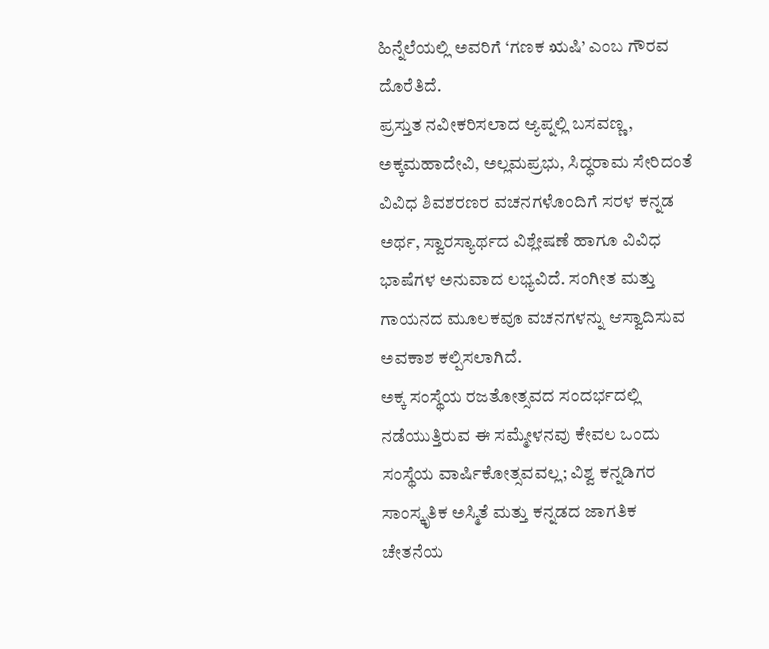ಹಿನ್ನೆಲೆಯಲ್ಲಿ ಅವರಿಗೆ ‘ಗಣಕ ಋಷಿ’ ಎಂಬ ಗೌರವ ದೊರೆತಿದೆ.
ಪ್ರಸ್ತುತ ನವೀಕರಿಸಲಾದ ಆ್ಯಪ್ನಲ್ಲಿ ಬಸವಣ್ಣ, ಅಕ್ಕಮಹಾದೇವಿ, ಅಲ್ಲಮಪ್ರಭು, ಸಿದ್ಧರಾಮ ಸೇರಿದಂತೆ ವಿವಿಧ ಶಿವಶರಣರ ವಚನಗಳೊಂದಿಗೆ ಸರಳ ಕನ್ನಡ ಅರ್ಥ, ಸ್ವಾರಸ್ಯಾರ್ಥದ ವಿಶ್ಲೇಷಣೆ ಹಾಗೂ ವಿವಿಧ ಭಾಷೆಗಳ ಅನುವಾದ ಲಭ್ಯವಿದೆ. ಸಂಗೀತ ಮತ್ತು ಗಾಯನದ ಮೂಲಕವೂ ವಚನಗಳನ್ನು ಆಸ್ವಾದಿಸುವ ಅವಕಾಶ ಕಲ್ಪಿಸಲಾಗಿದೆ.
ಅಕ್ಕ ಸಂಸ್ಥೆಯ ರಜತೋತ್ಸವದ ಸಂದರ್ಭದಲ್ಲಿ ನಡೆಯುತ್ತಿರುವ ಈ ಸಮ್ಮೇಳನವು ಕೇವಲ ಒಂದು ಸಂಸ್ಥೆಯ ವಾರ್ಷಿಕೋತ್ಸವವಲ್ಲ; ವಿಶ್ವ ಕನ್ನಡಿಗರ ಸಾಂಸ್ಕೃತಿಕ ಅಸ್ಮಿತೆ ಮತ್ತು ಕನ್ನಡದ ಜಾಗತಿಕ ಚೇತನೆಯ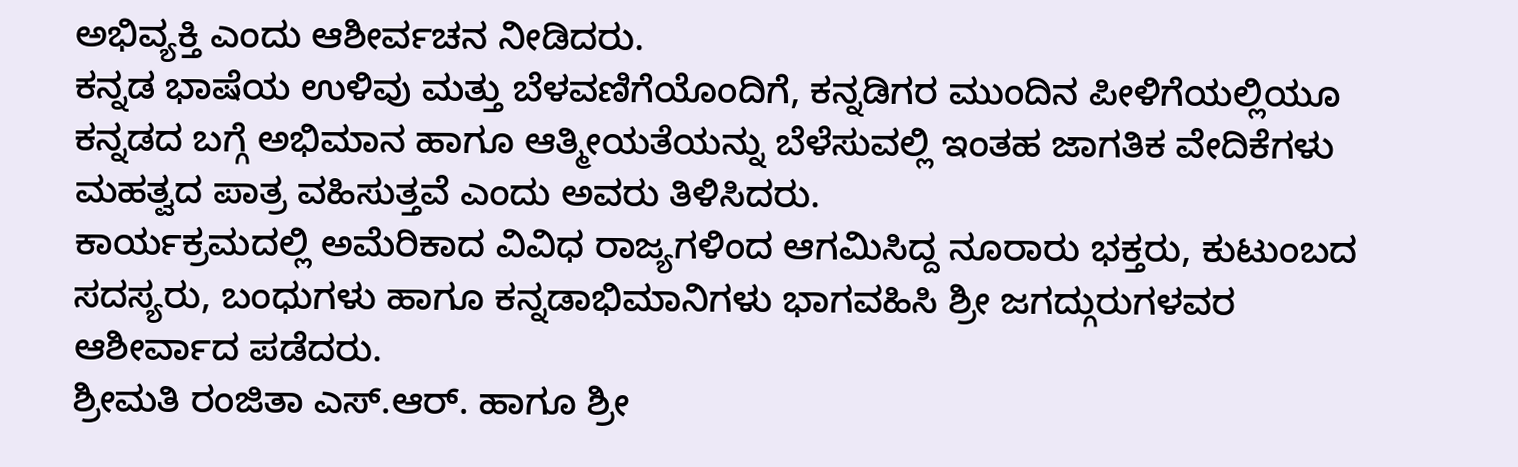ಅಭಿವ್ಯಕ್ತಿ ಎಂದು ಆಶೀರ್ವಚನ ನೀಡಿದರು.
ಕನ್ನಡ ಭಾಷೆಯ ಉಳಿವು ಮತ್ತು ಬೆಳವಣಿಗೆಯೊಂದಿಗೆ, ಕನ್ನಡಿಗರ ಮುಂದಿನ ಪೀಳಿಗೆಯಲ್ಲಿಯೂ ಕನ್ನಡದ ಬಗ್ಗೆ ಅಭಿಮಾನ ಹಾಗೂ ಆತ್ಮೀಯತೆಯನ್ನು ಬೆಳೆಸುವಲ್ಲಿ ಇಂತಹ ಜಾಗತಿಕ ವೇದಿಕೆಗಳು ಮಹತ್ವದ ಪಾತ್ರ ವಹಿಸುತ್ತವೆ ಎಂದು ಅವರು ತಿಳಿಸಿದರು.
ಕಾರ್ಯಕ್ರಮದಲ್ಲಿ ಅಮೆರಿಕಾದ ವಿವಿಧ ರಾಜ್ಯಗಳಿಂದ ಆಗಮಿಸಿದ್ದ ನೂರಾರು ಭಕ್ತರು, ಕುಟುಂಬದ ಸದಸ್ಯರು, ಬಂಧುಗಳು ಹಾಗೂ ಕನ್ನಡಾಭಿಮಾನಿಗಳು ಭಾಗವಹಿಸಿ ಶ್ರೀ ಜಗದ್ಗುರುಗಳವರ ಆಶೀರ್ವಾದ ಪಡೆದರು.
ಶ್ರೀಮತಿ ರಂಜಿತಾ ಎಸ್.ಆರ್. ಹಾಗೂ ಶ್ರೀ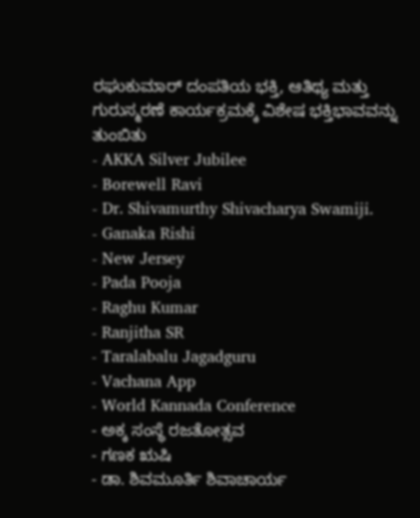ರಘುಕುಮಾರ್ ದಂಪತಿಯ ಭಕ್ತಿ, ಆತಿಥ್ಯ ಮತ್ತು ಗುರುಸ್ಮರಣೆ ಕಾರ್ಯಕ್ರಮಕ್ಕೆ ವಿಶೇಷ ಭಕ್ತಿಭಾವವನ್ನು ತುಂಬಿತು
- AKKA Silver Jubilee
- Borewell Ravi
- Dr. Shivamurthy Shivacharya Swamiji.
- Ganaka Rishi
- New Jersey
- Pada Pooja
- Raghu Kumar
- Ranjitha SR
- Taralabalu Jagadguru
- Vachana App
- World Kannada Conference
- ಅಕ್ಕ ಸಂಸ್ಥೆ ರಜತೋತ್ಸವ
- ಗಣಕ ಋಷಿ
- ಡಾ. ಶಿವಮೂರ್ತಿ ಶಿವಾಚಾರ್ಯ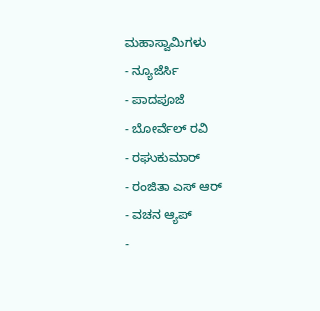ಮಹಾಸ್ವಾಮಿಗಳು
- ನ್ಯೂಜೆರ್ಸಿ
- ಪಾದಪೂಜೆ
- ಬೋರ್ವೆಲ್ ರವಿ
- ರಘುಕುಮಾರ್
- ರಂಜಿತಾ ಎಸ್ ಆರ್
- ವಚನ ಆ್ಯಪ್
-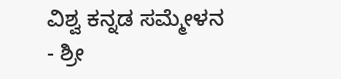ವಿಶ್ವ ಕನ್ನಡ ಸಮ್ಮೇಳನ
- ಶ್ರೀ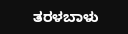ತರಳಬಾಳು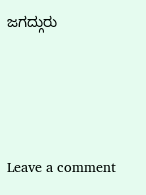ಜಗದ್ಗುರು





Leave a comment